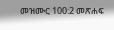መዝሙር 100:2 መጽሐፍ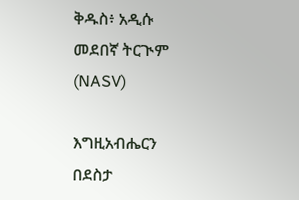ቅዱስ፥ አዲሱ መደበኛ ትርጒም (NASV)

እግዚአብሔርን በደስታ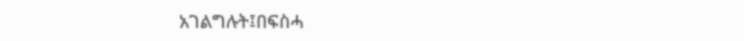አገልግሉት፤በፍስሓ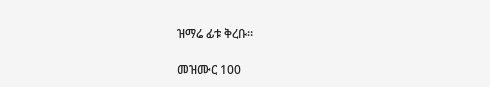ዝማሬ ፊቱ ቅረቡ።

መዝሙር 100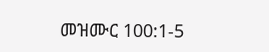መዝሙር 100:1-5